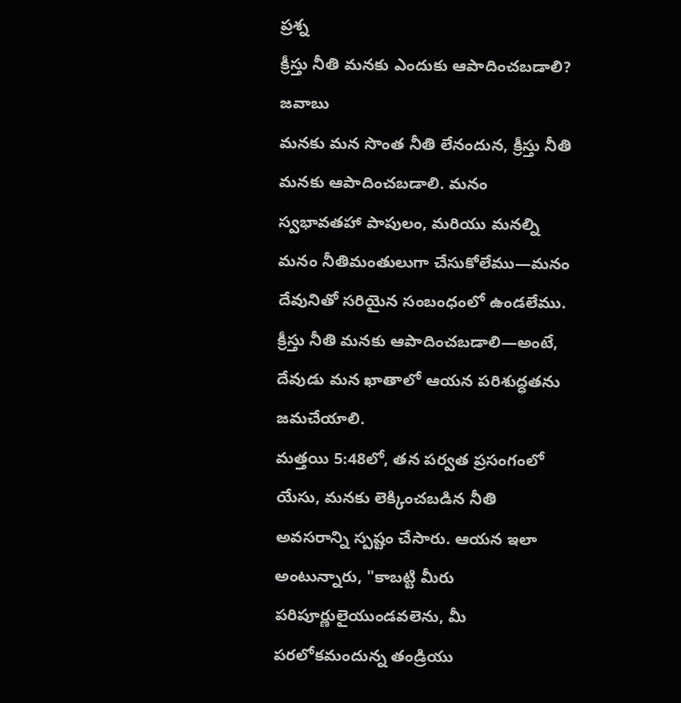ప్రశ్న
క్రీస్తు నీతి మనకు ఎందుకు ఆపాదించబడాలి?
జవాబు
మనకు మన సొంత నీతి లేనందున, క్రీస్తు నీతి మనకు ఆపాదించబడాలి. మనం స్వభావతహా పాపులం, మరియు మనల్ని మనం నీతిమంతులుగా చేసుకోలేము—మనం దేవునితో సరియైన సంబంధంలో ఉండలేము. క్రీస్తు నీతి మనకు ఆపాదించబడాలి—అంటే, దేవుడు మన ఖాతాలో ఆయన పరిశుద్ధతను జమచేయాలి.
మత్తయి 5:48లో, తన పర్వత ప్రసంగంలో యేసు, మనకు లెక్కించబడిన నీతి అవసరాన్ని స్పష్టం చేసారు. ఆయన ఇలా అంటున్నారు, "కాబట్టి మీరు పరిపూర్ణులైయుండవలెను, మీ పరలోకమందున్న తండ్రియు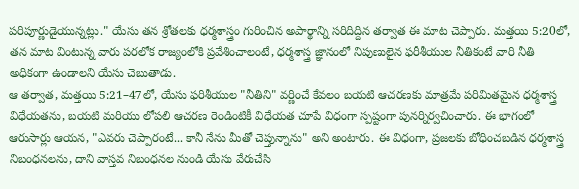పరిపూర్ణుడైయున్నట్లు." యేసు తన శ్రోతలకు ధర్మశాస్త్రం గురించిన అపార్థాన్ని సరిదిద్దిన తర్వాత ఈ మాట చెప్పారు. మత్తయి 5:20లో, తన మాట వింటున్న వారు పరలోక రాజ్యంలోకి ప్రవేశించాలంటే, ధర్మశాస్త్ర జ్ఞానంలో నిపుణులైన ఫరీశీయుల నీతికంటే వారి నీతి అధికంగా ఉండాలని యేసు చెబుతాడు.
ఆ తర్వాత, మత్తయి 5:21–47లో, యేసు ఫరిశీయుల "నీతిని" వర్ణించే కేవలం బయటి ఆచరణకు మాత్రమే పరిమితమైన ధర్మశాస్త్ర విధేయతను, బయటి మరియు లోపలి ఆచరణ రెండింటికీ విధేయత చూపే విధంగా స్పష్టంగా పునర్నిర్వచించారు. ఈ భాగంలో ఆరుసార్లు ఆయన, "ఎవరు చెప్పారంటే... కానీ నేను మీతో చెప్తున్నాను" అని అంటారు. ఈ విధంగా, ప్రజలకు బోధించబడిన ధర్మశాస్త్ర నిబంధనలను, దాని వాస్తవ నిబంధనల నుండి యేసు వేరుచేసి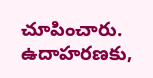చూపించారు. ఉదాహరణకు,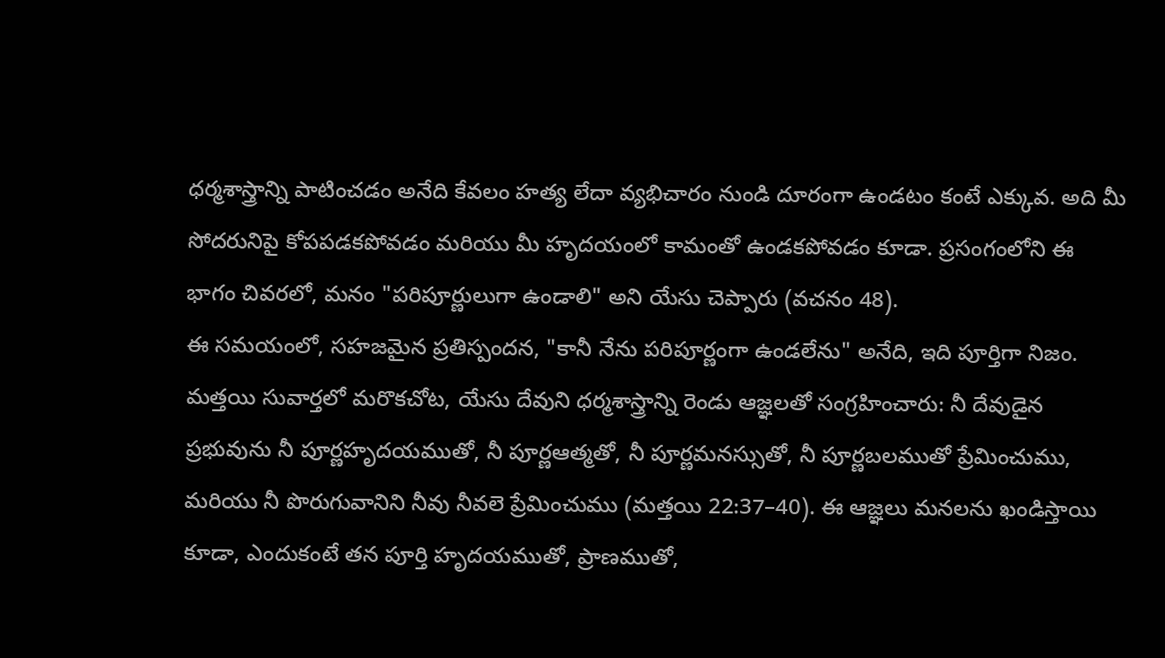ధర్మశాస్త్రాన్ని పాటించడం అనేది కేవలం హత్య లేదా వ్యభిచారం నుండి దూరంగా ఉండటం కంటే ఎక్కువ. అది మీ సోదరునిపై కోపపడకపోవడం మరియు మీ హృదయంలో కామంతో ఉండకపోవడం కూడా. ప్రసంగంలోని ఈ భాగం చివరలో, మనం "పరిపూర్ణులుగా ఉండాలి" అని యేసు చెప్పారు (వచనం 48).
ఈ సమయంలో, సహజమైన ప్రతిస్పందన, "కానీ నేను పరిపూర్ణంగా ఉండలేను" అనేది, ఇది పూర్తిగా నిజం. మత్తయి సువార్తలో మరొకచోట, యేసు దేవుని ధర్మశాస్త్రాన్ని రెండు ఆజ్ఞలతో సంగ్రహించారు: నీ దేవుడైన ప్రభువును నీ పూర్ణహృదయముతో, నీ పూర్ణఆత్మతో, నీ పూర్ణమనస్సుతో, నీ పూర్ణబలముతో ప్రేమించుము, మరియు నీ పొరుగువానిని నీవు నీవలె ప్రేమించుము (మత్తయి 22:37–40). ఈ ఆజ్ఞలు మనలను ఖండిస్తాయి కూడా, ఎందుకంటే తన పూర్తి హృదయముతో, ప్రాణముతో,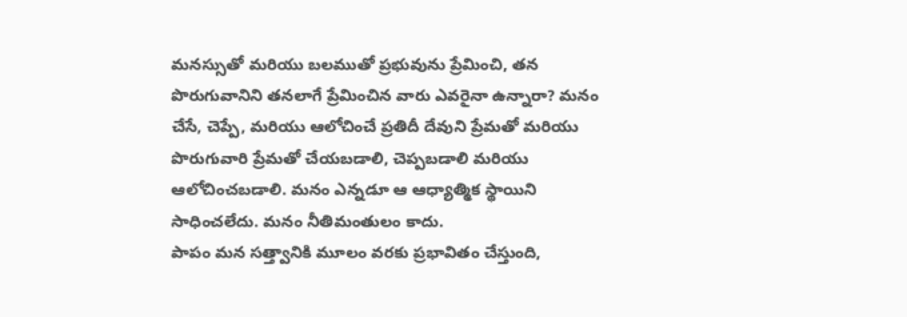మనస్సుతో మరియు బలముతో ప్రభువును ప్రేమించి, తన పొరుగువానిని తనలాగే ప్రేమించిన వారు ఎవరైనా ఉన్నారా? మనం చేసే, చెప్పే, మరియు ఆలోచించే ప్రతిదీ దేవుని ప్రేమతో మరియు పొరుగువారి ప్రేమతో చేయబడాలి, చెప్పబడాలి మరియు ఆలోచించబడాలి. మనం ఎన్నడూ ఆ ఆధ్యాత్మిక స్థాయిని సాధించలేదు. మనం నీతిమంతులం కాదు.
పాపం మన సత్త్వానికి మూలం వరకు ప్రభావితం చేస్తుంది,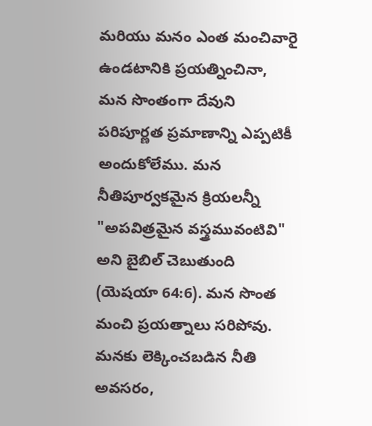మరియు మనం ఎంత మంచివారై ఉండటానికి ప్రయత్నించినా, మన సొంతంగా దేవుని పరిపూర్ణత ప్రమాణాన్ని ఎప్పటికీ అందుకోలేము. మన నీతిపూర్వకమైన క్రియలన్నీ "అపవిత్రమైన వస్త్రమువంటివి" అని బైబిల్ చెబుతుంది (యెషయా 64:6). మన సొంత మంచి ప్రయత్నాలు సరిపోవు. మనకు లెక్కించబడిన నీతి అవసరం,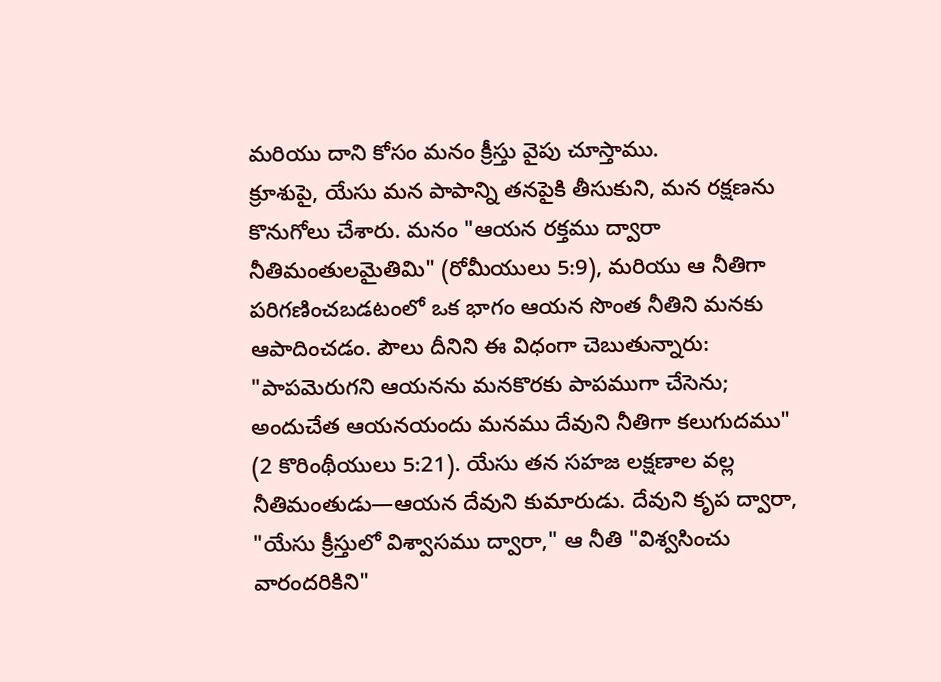మరియు దాని కోసం మనం క్రీస్తు వైపు చూస్తాము.
క్రూశుపై, యేసు మన పాపాన్ని తనపైకి తీసుకుని, మన రక్షణను కొనుగోలు చేశారు. మనం "ఆయన రక్తము ద్వారా నీతిమంతులమైతిమి" (రోమీయులు 5:9), మరియు ఆ నీతిగా పరిగణించబడటంలో ఒక భాగం ఆయన సొంత నీతిని మనకు ఆపాదించడం. పౌలు దీనిని ఈ విధంగా చెబుతున్నారు: "పాపమెరుగని ఆయనను మనకొరకు పాపముగా చేసెను; అందుచేత ఆయనయందు మనము దేవుని నీతిగా కలుగుదము" (2 కొరింథీయులు 5:21). యేసు తన సహజ లక్షణాల వల్ల నీతిమంతుడు—ఆయన దేవుని కుమారుడు. దేవుని కృప ద్వారా, "యేసు క్రీస్తులో విశ్వాసము ద్వారా," ఆ నీతి "విశ్వసించు వారందరికిని"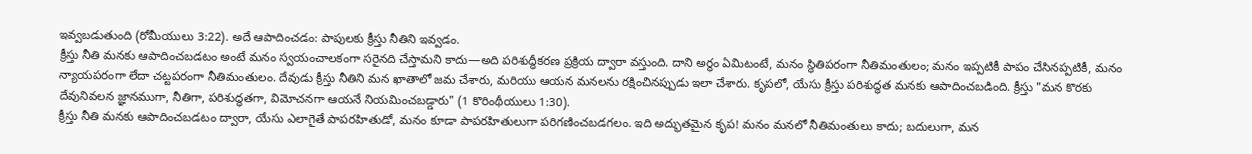ఇవ్వబడుతుంది (రోమీయులు 3:22). అదే ఆపాదించడం: పాపులకు క్రీస్తు నీతిని ఇవ్వడం.
క్రీస్తు నీతి మనకు ఆపాదించబడటం అంటే మనం స్వయంచాలకంగా సరైనది చేస్తామని కాదు—అది పరిశుద్ధీకరణ ప్రక్రియ ద్వారా వస్తుంది. దాని అర్థం ఏమిటంటే, మనం స్థితిపరంగా నీతిమంతులం; మనం ఇప్పటికీ పాపం చేసినప్పటికీ, మనం న్యాయపరంగా లేదా చట్టపరంగా నీతిమంతులం. దేవుడు క్రీస్తు నీతిని మన ఖాతాలో జమ చేశారు, మరియు ఆయన మనలను రక్షించినప్పుడు ఇలా చేశారు. కృపలో, యేసు క్రీస్తు పరిశుద్ధత మనకు ఆపాదించబడింది. క్రీస్తు "మన కొరకు దేవునివలన జ్ఞానముగా, నీతిగా, పరిశుద్ధతగా, విమోచనగా ఆయనే నియమించబడ్డారు" (1 కొరింథీయులు 1:30).
క్రీస్తు నీతి మనకు ఆపాదించబడటం ద్వారా, యేసు ఎలాగైతే పాపరహితుడో, మనం కూడా పాపరహితులుగా పరిగణించబడగలం. ఇది అద్భుతమైన కృప! మనం మనలో నీతిమంతులు కాదు; బదులుగా, మన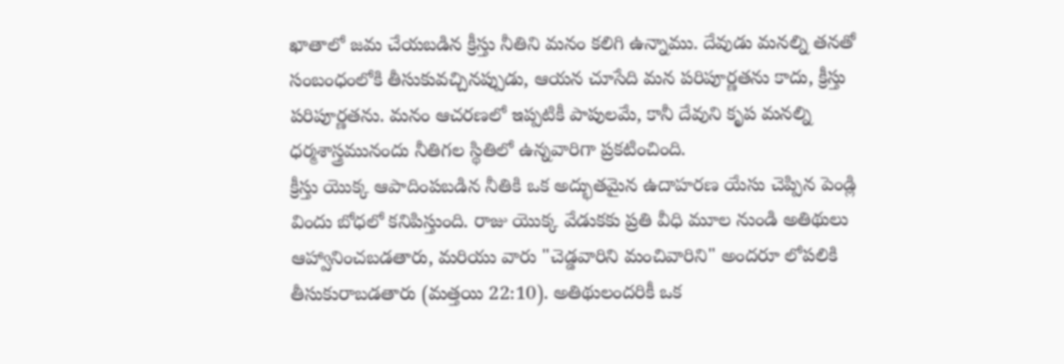ఖాతాలో జమ చేయబడిన క్రీస్తు నీతిని మనం కలిగి ఉన్నాము. దేవుడు మనల్ని తనతో సంబంధంలోకి తీసుకువచ్చినప్పుడు, ఆయన చూసేది మన పరిపూర్ణతను కాదు, క్రీస్తు పరిపూర్ణతను. మనం ఆచరణలో ఇప్పటికీ పాపులమే, కానీ దేవుని కృప మనల్ని ధర్మశాస్త్రమునందు నీతిగల స్థితిలో ఉన్నవారిగా ప్రకటించింది.
క్రీస్తు యొక్క ఆపాదింపబడిన నీతికి ఒక అద్భుతమైన ఉదాహరణ యేసు చెప్పిన పెండ్లి విందు బోధలో కనిపిస్తుంది. రాజు యొక్క వేడుకకు ప్రతి వీధి మూల నుండి అతిథులు ఆహ్వానించబడతారు, మరియు వారు "చెడ్డవారిని మంచివారిని" అందరూ లోపలికి తీసుకురాబడతారు (మత్తయి 22:10). అతిథులందరికీ ఒక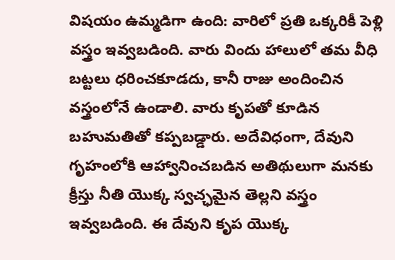విషయం ఉమ్మడిగా ఉంది: వారిలో ప్రతి ఒక్కరికీ పెళ్లి వస్త్రం ఇవ్వబడింది. వారు విందు హాలులో తమ వీధి బట్టలు ధరించకూడదు, కానీ రాజు అందించిన వస్త్రంలోనే ఉండాలి. వారు కృపతో కూడిన బహుమతితో కప్పబడ్డారు. అదేవిధంగా, దేవుని గృహంలోకి ఆహ్వానించబడిన అతిథులుగా మనకు క్రీస్తు నీతి యొక్క స్వచ్ఛమైన తెల్లని వస్త్రం ఇవ్వబడింది. ఈ దేవుని కృప యొక్క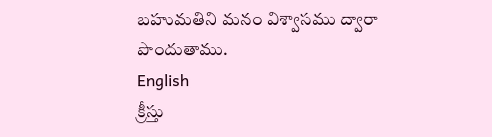బహుమతిని మనం విశ్వాసము ద్వారా పొందుతాము.
English
క్రీస్తు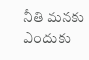నీతి మనకు ఎందుకు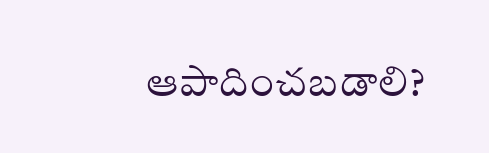ఆపాదించబడాలి?